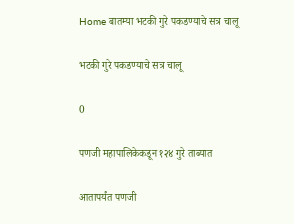Home बातम्या भटकी गुरे पकडण्याचे सत्र चालू

भटकी गुरे पकडण्याचे सत्र चालू

0

पणजी महापालिकेकडून १२४ गुरे ताब्यात

आतापर्यंत पणजी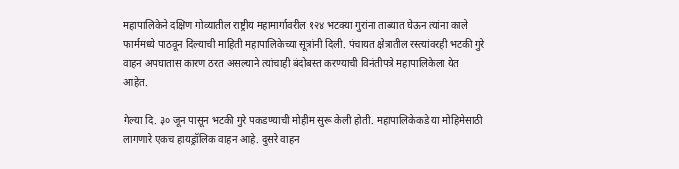महापालिकेने दक्षिण गोव्यातील राष्ट्रीय महामार्गावरील १२४ भटक्या गुरांना ताब्यात घेऊन त्यांना काले फार्ममध्ये पाठवून दिल्याची माहिती महापालिकेच्या सूत्रांनी दिली. पंचायत क्षेत्रातील रस्त्यांवरही भटकी गुरे वाहन अपघातास कारण ठरत असल्याने त्यांचाही बंदोबस्त करण्याची विनंतीपत्रे महापालिकेला येत आहेत.

गेल्या दि. ३० जून पासून भटकी गुरे पकडण्याची मोहीम सुरू केली होती. महापालिकेकडे या मोहिमेसाठी लागणारे एकच हायड्रॉलिक वाहन आहे. दुसरे वाहन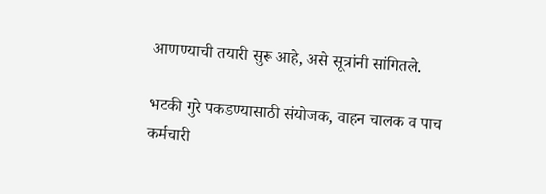आणण्याची तयारी सुरू आहे, असे सूत्रांनी सांगितले.

भटकी गुरे पकडण्यासाठी संयोजक, वाहन चालक व पाच कर्मचारी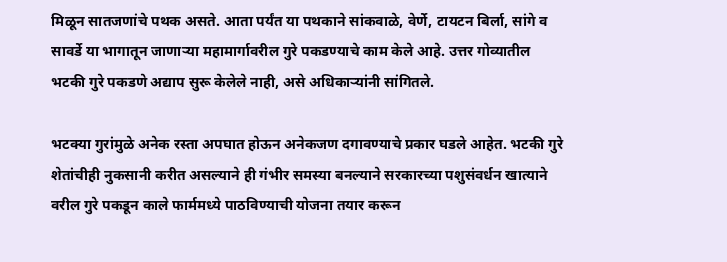मिळून सातजणांचे पथक असते. आता पर्यंत या पथकाने सांकवाळे, वेर्णे, टायटन बिर्ला, सांगे व सावर्डे या भागातून जाणार्‍या महामार्गावरील गुरे पकडण्याचे काम केले आहे. उत्तर गोव्यातील भटकी गुरे पकडणे अद्याप सुरू केलेले नाही, असे अधिकार्‍यांनी सांगितले.

भटक्या गुरांमुळे अनेक रस्ता अपघात होऊन अनेकजण दगावण्याचे प्रकार घडले आहेत. भटकी गुरे शेतांचीही नुकसानी करीत असल्याने ही गंभीर समस्या बनल्याने सरकारच्या पशुसंवर्धन खात्याने वरील गुरे पकडून काले फार्ममध्ये पाठविण्याची योजना तयार करून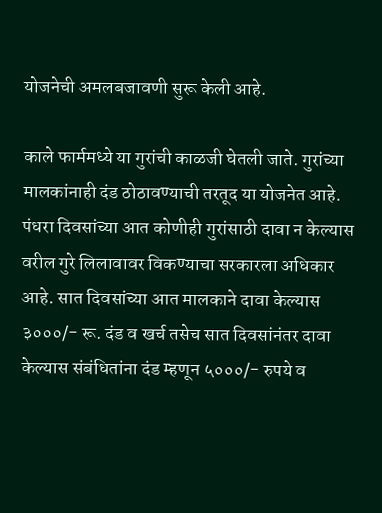योजनेची अमलबजावणी सुरू केली आहे.

काले फार्ममध्ये या गुरांची काळजी घेतली जाते. गुरांच्या मालकांनाही दंड ठोठावण्याची तरतूद या योजनेत आहे. पंधरा दिवसांच्या आत कोणीही गुरांसाठी दावा न केल्यास वरील गुरे लिलावावर विकण्याचा सरकारला अधिकार आहे. सात दिवसांच्या आत मालकाने दावा केल्यास ३०००/- रू. दंड व खर्च तसेच सात दिवसांनंतर दावा केल्यास संबंधितांना दंड म्हणून ५०००/- रुपये व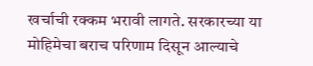खर्चाची रक्कम भरावी लागते. सरकारच्या या मोहिमेचा बराच परिणाम दिसून आल्याचे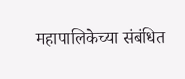महापालिकेच्या संबंधित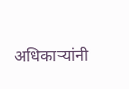अधिकार्‍यांनी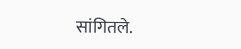सांगितले.